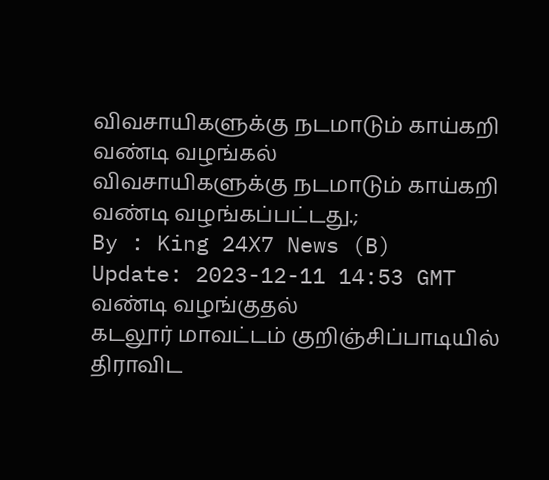விவசாயிகளுக்கு நடமாடும் காய்கறி வண்டி வழங்கல்
விவசாயிகளுக்கு நடமாடும் காய்கறி வண்டி வழங்கப்பட்டது.;
By : King 24X7 News (B)
Update: 2023-12-11 14:53 GMT
வண்டி வழங்குதல்
கடலூர் மாவட்டம் குறிஞ்சிப்பாடியில் திராவிட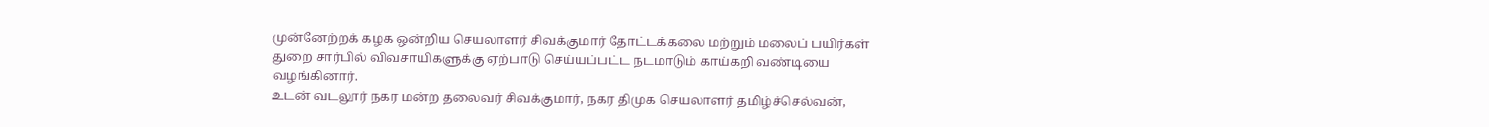முன்னேற்றக் கழக ஒன்றிய செயலாளர் சிவக்குமார் தோட்டக்கலை மற்றும் மலைப் பயிர்கள் துறை சார்பில் விவசாயிகளுக்கு ஏற்பாடு செய்யப்பட்ட நடமாடும் காய்கறி வண்டியை வழங்கினார்.
உடன் வடலூர் நகர மன்ற தலைவர் சிவக்குமார், நகர திமுக செயலாளர் தமிழ்ச்செல்வன்,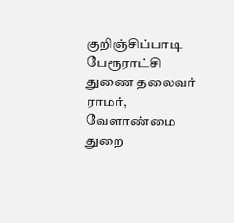குறிஞ்சிப்பாடி பேரூராட்சி துணை தலைவர் ராமர், வேளாண்மை துறை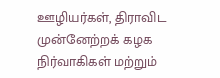ஊழியர்கள், திராவிட முன்னேற்றக் கழக நிர்வாகிகள் மற்றும்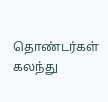தொண்டர்கள் கலந்து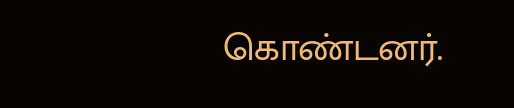கொண்டனர்.